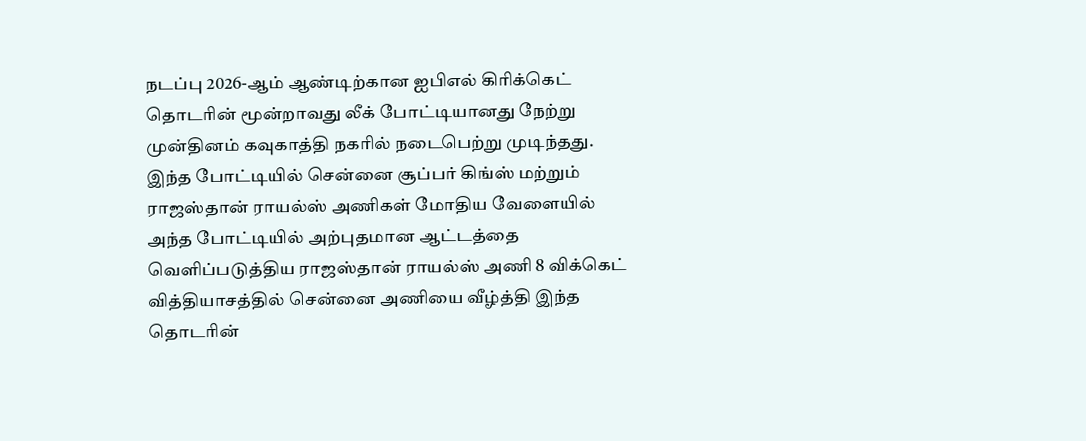நடப்பு 2026-ஆம் ஆண்டிற்கான ஐபிஎல் கிரிக்கெட் தொடரின் மூன்றாவது லீக் போட்டியானது நேற்று முன்தினம் கவுகாத்தி நகரில் நடைபெற்று முடிந்தது. இந்த போட்டியில் சென்னை சூப்பர் கிங்ஸ் மற்றும் ராஜஸ்தான் ராயல்ஸ் அணிகள் மோதிய வேளையில் அந்த போட்டியில் அற்புதமான ஆட்டத்தை வெளிப்படுத்திய ராஜஸ்தான் ராயல்ஸ் அணி 8 விக்கெட் வித்தியாசத்தில் சென்னை அணியை வீழ்த்தி இந்த தொடரின்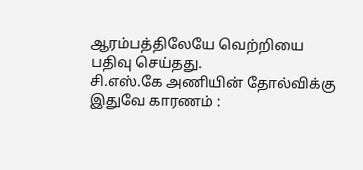ஆரம்பத்திலேயே வெற்றியை பதிவு செய்தது.
சி.எஸ்.கே அணியின் தோல்விக்கு இதுவே காரணம் :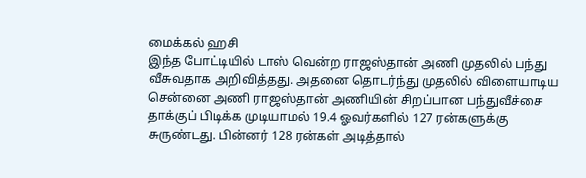மைக்கல் ஹசி
இந்த போட்டியில் டாஸ் வென்ற ராஜஸ்தான் அணி முதலில் பந்து வீசுவதாக அறிவித்தது. அதனை தொடர்ந்து முதலில் விளையாடிய சென்னை அணி ராஜஸ்தான் அணியின் சிறப்பான பந்துவீச்சை தாக்குப் பிடிக்க முடியாமல் 19.4 ஓவர்களில் 127 ரன்களுக்கு சுருண்டது. பின்னர் 128 ரன்கள் அடித்தால்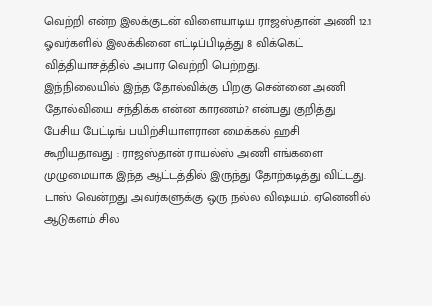வெற்றி என்ற இலக்குடன் விளையாடிய ராஜஸ்தான் அணி 12.1 ஓவர்களில் இலக்கினை எட்டிப்பிடித்து 8 விக்கெட் வித்தியாசத்தில் அபார வெற்றி பெற்றது.
இந்நிலையில் இந்த தோல்விக்கு பிறகு சென்னை அணி தோல்வியை சந்திக்க என்ன காரணம்? என்பது குறித்து பேசிய பேட்டிங் பயிற்சியாளரான மைக்கல் ஹசி கூறியதாவது : ராஜஸ்தான் ராயல்ஸ் அணி எங்களை முழுமையாக இந்த ஆட்டத்தில் இருந்து தோற்கடித்து விட்டது. டாஸ் வென்றது அவர்களுக்கு ஒரு நல்ல விஷயம். ஏனெனில் ஆடுகளம் சில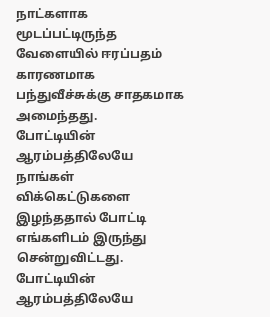நாட்களாக மூடப்பட்டிருந்த வேளையில் ஈரப்பதம் காரணமாக பந்துவீச்சுக்கு சாதகமாக அமைந்தது.
போட்டியின் ஆரம்பத்திலேயே நாங்கள் விக்கெட்டுகளை இழந்ததால் போட்டி எங்களிடம் இருந்து சென்றுவிட்டது. போட்டியின் ஆரம்பத்திலேயே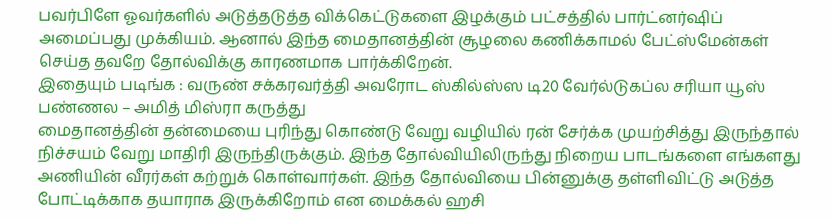பவர்பிளே ஓவர்களில் அடுத்தடுத்த விக்கெட்டுகளை இழக்கும் பட்சத்தில் பார்ட்னர்ஷிப் அமைப்பது முக்கியம். ஆனால் இந்த மைதானத்தின் சூழலை கணிக்காமல் பேட்ஸ்மேன்கள் செய்த தவறே தோல்விக்கு காரணமாக பார்க்கிறேன்.
இதையும் படிங்க : வருண் சக்கரவர்த்தி அவரோட ஸ்கில்ஸ்ஸ டி20 வேர்ல்டுகப்ல சரியா யூஸ் பண்ணல – அமித் மிஸ்ரா கருத்து
மைதானத்தின் தன்மையை புரிந்து கொண்டு வேறு வழியில் ரன் சேர்க்க முயற்சித்து இருந்தால் நிச்சயம் வேறு மாதிரி இருந்திருக்கும். இந்த தோல்வியிலிருந்து நிறைய பாடங்களை எங்களது அணியின் வீரர்கள் கற்றுக் கொள்வார்கள். இந்த தோல்வியை பின்னுக்கு தள்ளிவிட்டு அடுத்த போட்டிக்காக தயாராக இருக்கிறோம் என மைக்கல் ஹசி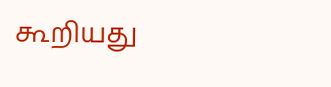கூறியது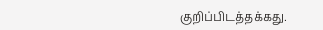குறிப்பிடத்தக்கது.